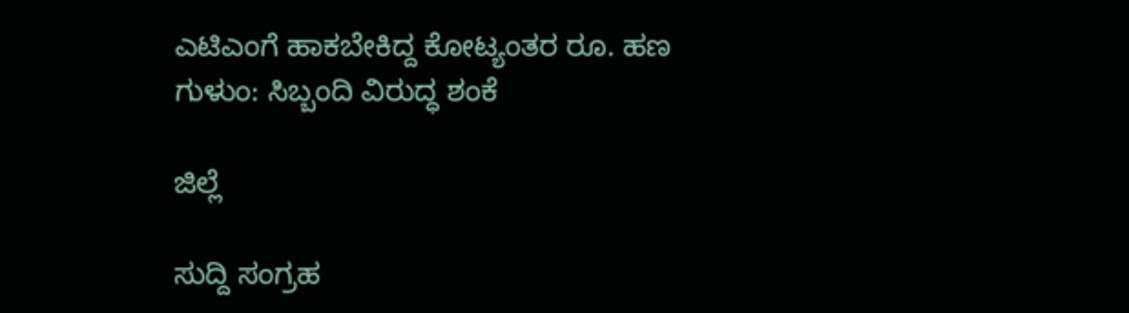ಎಟಿಎಂಗೆ ಹಾಕಬೇಕಿದ್ದ ಕೋಟ್ಯಂತರ ರೂ. ಹಣ ಗುಳುಂ: ಸಿಬ್ಬಂದಿ ವಿರುದ್ಧ ಶಂಕೆ

ಜಿಲ್ಲೆ

ಸುದ್ದಿ ಸಂಗ್ರಹ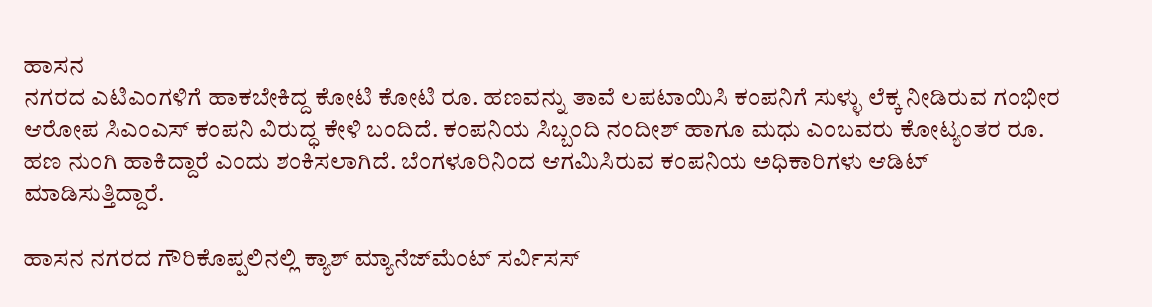ಹಾಸನ
ನಗರದ ಎಟಿಎಂಗಳಿಗೆ ಹಾಕಬೇಕಿದ್ದ ಕೋಟಿ ಕೋಟಿ ರೂ. ಹಣವನ್ನು ತಾವೆ ಲಪಟಾಯಿಸಿ ಕಂಪನಿಗೆ ಸುಳ್ಳು ಲೆಕ್ಕ ನೀಡಿರುವ ಗಂಭೀರ ಆರೋಪ ಸಿಎಂಎಸ್ ಕಂಪನಿ ವಿರುದ್ಧ ಕೇಳಿ ಬಂದಿದೆ. ಕಂಪನಿಯ ಸಿಬ್ಬಂದಿ ನಂದೀಶ್ ಹಾಗೂ ಮಧು ಎಂಬವರು ಕೋಟ್ಯಂತರ ರೂ. ಹಣ ನುಂಗಿ ಹಾಕಿದ್ದಾರೆ ಎಂದು ಶಂಕಿಸಲಾಗಿದೆ. ಬೆಂಗಳೂರಿನಿಂದ ಆಗಮಿಸಿರುವ ಕಂಪನಿಯ ಅಧಿಕಾರಿಗಳು ಆಡಿಟ್ ಮಾಡಿಸುತ್ತಿದ್ದಾರೆ.

ಹಾಸನ ನಗರದ ಗೌರಿಕೊಪ್ಪಲಿನಲ್ಲಿ ಕ್ಯಾಶ್ ಮ್ಯಾನೆಜ್‍ಮೆಂಟ್ ಸರ್ವಿಸಸ್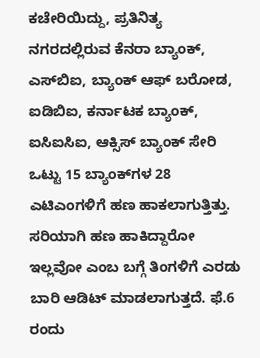ಕಚೇರಿಯಿದ್ದು, ಪ್ರತಿನಿತ್ಯ ನಗರದಲ್ಲಿರುವ ಕೆನರಾ ಬ್ಯಾಂಕ್, ಎಸ್‍ಬಿಐ, ಬ್ಯಾಂಕ್ ಆಫ್ ಬರೋಡ, ಐಡಿಬಿಐ, ಕರ್ನಾಟಕ ಬ್ಯಾಂಕ್, ಐಸಿಐಸಿಐ, ಆಕ್ಸಿಸ್ ಬ್ಯಾಂಕ್‌ ಸೇರಿ ಒಟ್ಟು 15 ಬ್ಯಾಂಕ್‍ಗಳ 28 ಎಟಿಎಂಗಳಿಗೆ ಹಣ ಹಾಕಲಾಗುತ್ತಿತ್ತು. ಸರಿಯಾಗಿ ಹಣ ಹಾಕಿದ್ದಾರೋ ಇಲ್ಲವೋ ಎಂಬ ಬಗ್ಗೆ ತಿಂಗಳಿಗೆ ಎರಡು ಬಾರಿ ಆಡಿಟ್ ಮಾಡಲಾಗುತ್ತದೆ. ಫೆ.6 ರಂದು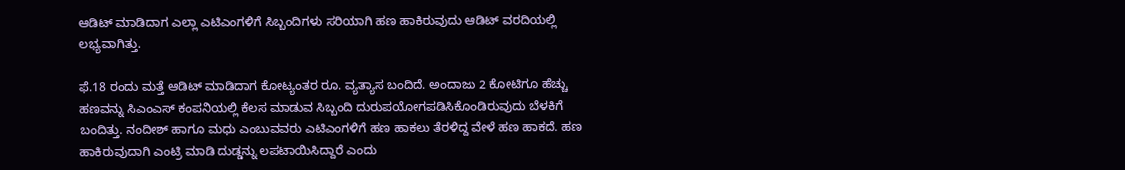ಆಡಿಟ್ ಮಾಡಿದಾಗ ಎಲ್ಲಾ ಎಟಿಎಂಗಳಿಗೆ ಸಿಬ್ಬಂದಿಗಳು ಸರಿಯಾಗಿ ಹಣ ಹಾಕಿರುವುದು ಆಡಿಟ್ ವರದಿಯಲ್ಲಿ ಲಭ್ಯವಾಗಿತ್ತು.

ಫೆ.18 ರಂದು ಮತ್ತೆ ಆಡಿಟ್ ಮಾಡಿದಾಗ ಕೋಟ್ಯಂತರ ರೂ. ವ್ಯತ್ಯಾಸ ಬಂದಿದೆ. ಅಂದಾಜು 2 ಕೋಟಿಗೂ ಹೆಚ್ಚು ಹಣವನ್ನು ಸಿಎಂಎಸ್ ಕಂಪನಿಯಲ್ಲಿ ಕೆಲಸ ಮಾಡುವ ಸಿಬ್ಬಂದಿ ದುರುಪಯೋಗಪಡಿಸಿಕೊಂಡಿರುವುದು ಬೆಳಕಿಗೆ ಬಂದಿತ್ತು. ನಂದೀಶ್ ಹಾಗೂ ಮಧು ಎಂಬುವವರು ಎಟಿಎಂಗಳಿಗೆ ಹಣ ಹಾಕಲು ತೆರಳಿದ್ದ ವೇಳೆ ಹಣ ಹಾಕದೆ. ಹಣ ಹಾಕಿರುವುದಾಗಿ ಎಂಟ್ರಿ ಮಾಡಿ ದುಡ್ಡನ್ನು ಲಪಟಾಯಿಸಿದ್ದಾರೆ ಎಂದು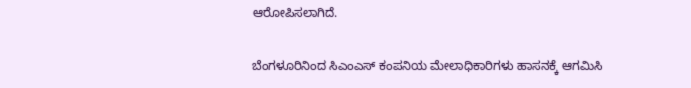ಆರೋಪಿಸಲಾಗಿದೆ.

ಬೆಂಗಳೂರಿನಿಂದ ಸಿಎಂಎಸ್ ಕಂಪನಿಯ ಮೇಲಾಧಿಕಾರಿಗಳು ಹಾಸನಕ್ಕೆ ಆಗಮಿಸಿ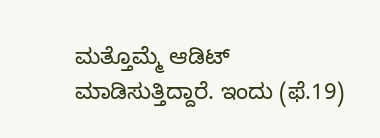ಮತ್ತೊಮ್ಮೆ ಆಡಿಟ್ ಮಾಡಿಸುತ್ತಿದ್ದಾರೆ. ಇಂದು (ಫೆ.19)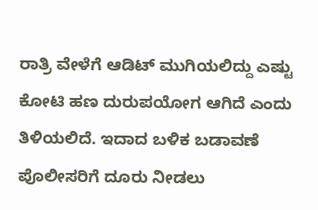ರಾತ್ರಿ ವೇಳೆಗೆ ಆಡಿಟ್ ಮುಗಿಯಲಿದ್ದು ಎಷ್ಟು ಕೋಟಿ ಹಣ ದುರುಪಯೋಗ ಆಗಿದೆ ಎಂದು ತಿಳಿಯಲಿದೆ. ಇದಾದ ಬಳಿಕ ಬಡಾವಣೆ ಪೊಲೀಸರಿಗೆ ದೂರು ನೀಡಲು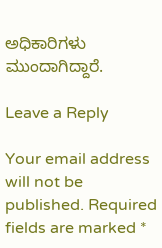ಅಧಿಕಾರಿಗಳು ಮುಂದಾಗಿದ್ದಾರೆ.

Leave a Reply

Your email address will not be published. Required fields are marked *